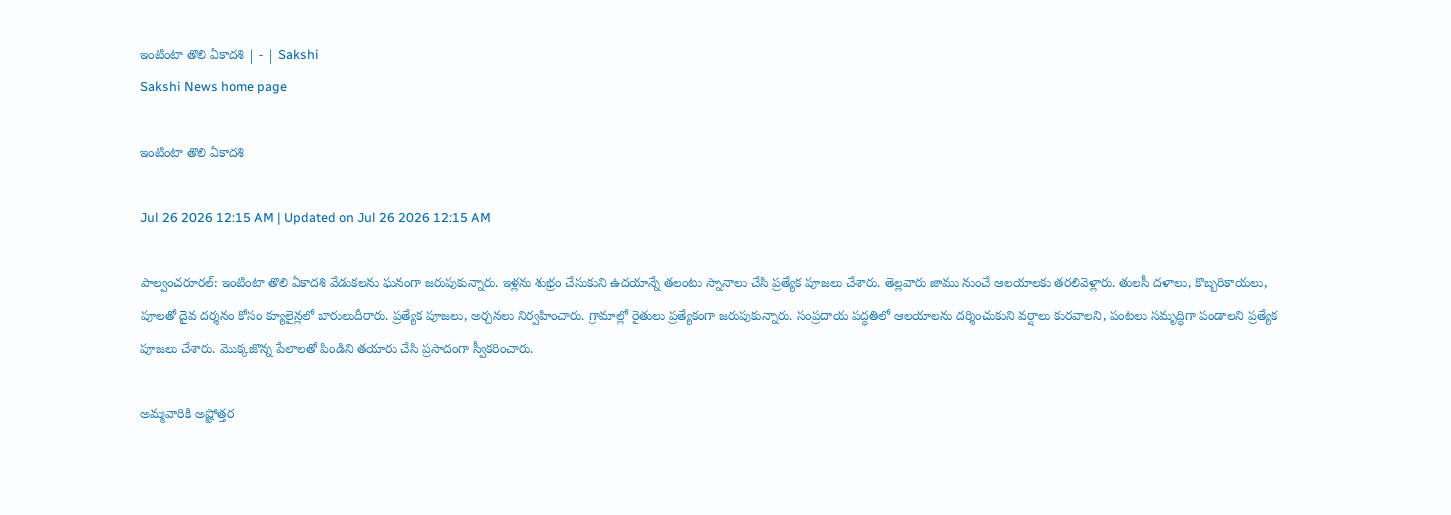ఇంటింటా తొలి ఏకాదశి | - | Sakshi
Sakshi News home page

ఇంటింటా తొలి ఏకాదశి

Jul 26 2026 12:15 AM | Updated on Jul 26 2026 12:15 AM

పాల్వంచరూరల్‌: ఇంటింటా తొలి ఏకాదశి వేడుకలను ఘనంగా జరుపుకున్నారు. ఇళ్లను శుభ్రం చేసుకుని ఉదయాన్నే తలంటు స్నానాలు చేసి ప్రత్యేక పూజలు చేశారు. తెల్లవారు జాము నుంచే ఆలయాలకు తరలివెళ్లారు. తులసీ దళాలు, కొబ్బరికాయలు, పూలతో దైవ దర్శనం కోసం క్యూలైన్లలో బారులుదీరారు. ప్రత్యేక పూజలు, అర్చనలు నిర్వహించారు. గ్రామాల్లో రైతులు ప్రత్యేకంగా జరుపుకున్నారు. సంప్రదాయ పద్ధతిలో ఆలయాలను దర్శించుకుని వర్షాలు కురవాలని, పంటలు సమృద్ధిగా పండాలని ప్రత్యేక పూజలు చేశారు. మొక్కజొన్న పేలాలతో పిండిని తయారు చేసి ప్రసాదంగా స్వీకరించారు.

అమ్మవారికి అష్టోత్తర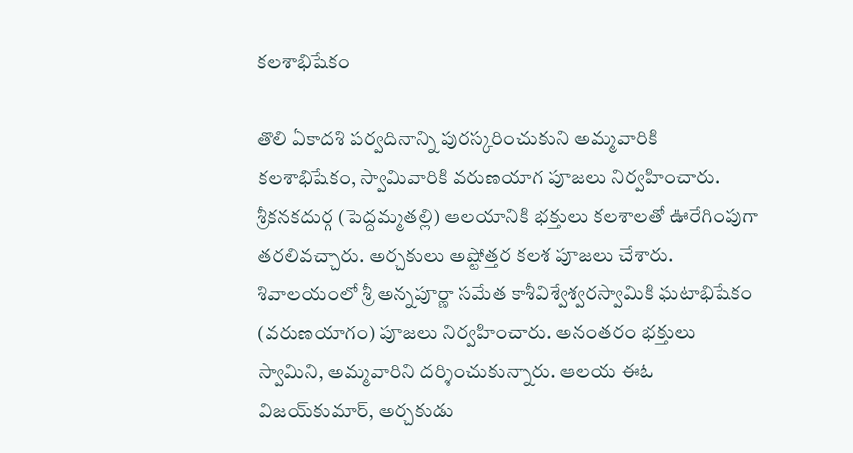కలశాభిషేకం

తొలి ఏకాదశి పర్వదినాన్ని పురస్కరించుకుని అమ్మవారికి కలశాభిషేకం, స్వామివారికి వరుణయాగ పూజలు నిర్వహించారు. శ్రీకనకదుర్గ (పెద్దమ్మతల్లి) ఆలయానికి భక్తులు కలశాలతో ఊరేగింపుగా తరలివచ్చారు. అర్చకులు అష్టోత్తర కలశ పూజలు చేశారు. శివాలయంలో శ్రీ అన్నపూర్ణా సమేత కాశీవిశ్వేశ్వరస్వామికి ఘటాభిషేకం (వరుణయాగం) పూజలు నిర్వహించారు. అనంతరం భక్తులు స్వామిని, అమ్మవారిని దర్శించుకున్నారు. ఆలయ ఈఓ విజయ్‌కుమార్‌, అర్చకుడు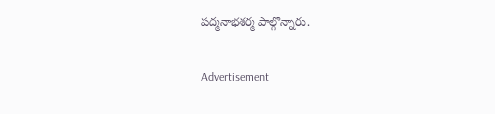పద్మనాభశర్మ పాల్గొన్నారు.

Advertisement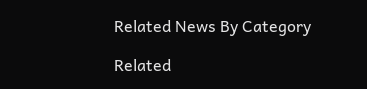Related News By Category

Related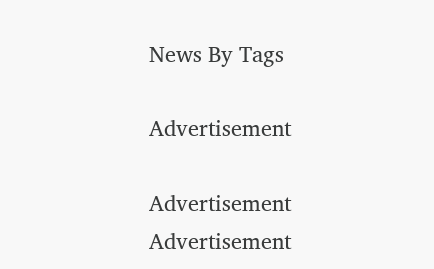News By Tags

Advertisement

Advertisement
Advertisement